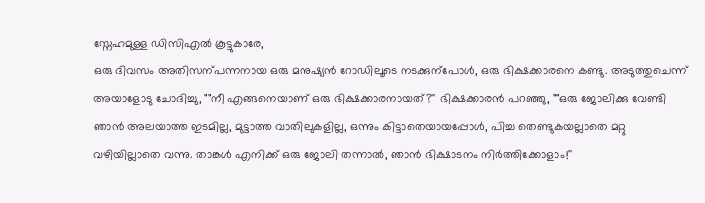സ്നേഹമുള്ള ഡിസിഎൽ കൂട്ടുകാരേ,
ഒരു ദിവസം അതിസന്പന്നനായ ഒരു മനുഷ്യൻ റോഡിലൂടെ നടക്കുന്പോൾ, ഒരു ഭിക്ഷക്കാരനെ കണ്ടു. അടുത്തുചെന്ന് അയാളോടു ചോദിച്ചു, ""നീ എങ്ങനെയാണ് ഒരു ഭിക്ഷക്കാരനായത്?'' ഭിക്ഷക്കാരൻ പറഞ്ഞു, ""ഒരു ജോലിക്കു വേണ്ടി ഞാൻ അലയാത്ത ഇടമില്ല, മുട്ടാത്ത വാതിലുകളില്ല, ഒന്നും കിട്ടാതെയായപ്പോൾ, പിച്ച തെണ്ടുകയല്ലാതെ മറ്റു വഴിയില്ലാതെ വന്നു. താങ്കൾ എനിക്ക് ഒരു ജോലി തന്നാൽ, ഞാൻ ഭിക്ഷാടനം നിർത്തിക്കോളാം!''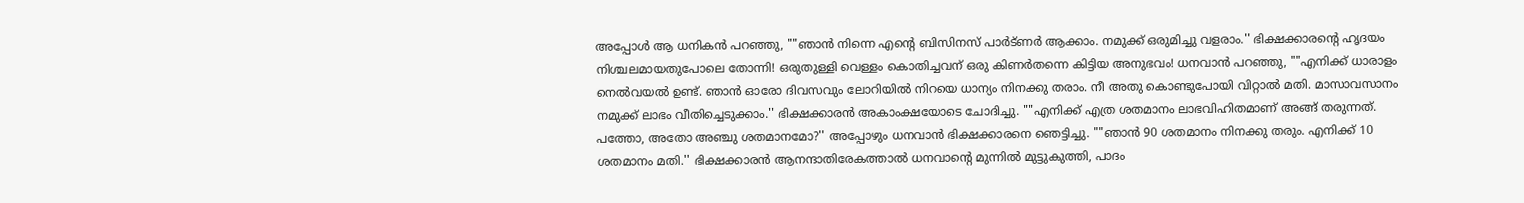അപ്പോൾ ആ ധനികൻ പറഞ്ഞു, ""ഞാൻ നിന്നെ എന്റെ ബിസിനസ് പാർട്ണർ ആക്കാം. നമുക്ക് ഒരുമിച്ചു വളരാം.'' ഭിക്ഷക്കാരന്റെ ഹൃദയം നിശ്ചലമായതുപോലെ തോന്നി! ഒരുതുള്ളി വെള്ളം കൊതിച്ചവന് ഒരു കിണർതന്നെ കിട്ടിയ അനുഭവം! ധനവാൻ പറഞ്ഞു, ""എനിക്ക് ധാരാളം നെൽവയൽ ഉണ്ട്. ഞാൻ ഓരോ ദിവസവും ലോറിയിൽ നിറയെ ധാന്യം നിനക്കു തരാം. നീ അതു കൊണ്ടുപോയി വിറ്റാൽ മതി. മാസാവസാനം നമുക്ക് ലാഭം വീതിച്ചെടുക്കാം.'' ഭിക്ഷക്കാരൻ അകാംക്ഷയോടെ ചോദിച്ചു. ""എനിക്ക് എത്ര ശതമാനം ലാഭവിഹിതമാണ് അങ്ങ് തരുന്നത്. പത്തോ, അതോ അഞ്ചു ശതമാനമോ?'' അപ്പോഴും ധനവാൻ ഭിക്ഷക്കാരനെ ഞെട്ടിച്ചു. ""ഞാൻ 90 ശതമാനം നിനക്കു തരും. എനിക്ക് 10 ശതമാനം മതി.'' ഭിക്ഷക്കാരൻ ആനന്ദാതിരേകത്താൽ ധനവാന്റെ മുന്നിൽ മുട്ടുകുത്തി, പാദം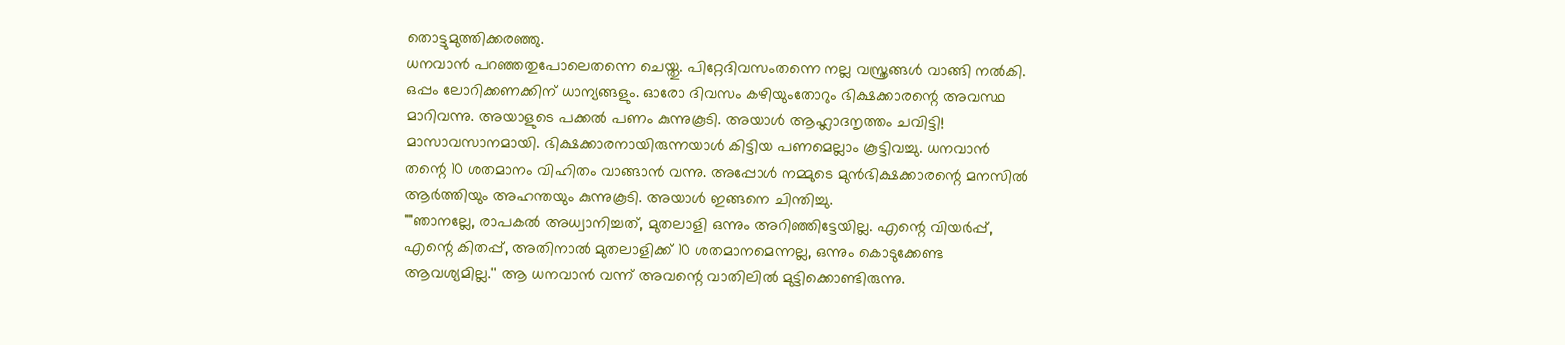തൊട്ടുമുത്തിക്കരഞ്ഞു.
ധനവാൻ പറഞ്ഞതുപോലെതന്നെ ചെയ്തു. പിറ്റേദിവസംതന്നെ നല്ല വസ്ത്രങ്ങൾ വാങ്ങി നൽകി. ഒപ്പം ലോറിക്കണക്കിന് ധാന്യങ്ങളും. ഓരോ ദിവസം കഴിയുംതോറും ഭിക്ഷക്കാരന്റെ അവസ്ഥ മാറിവന്നു. അയാളുടെ പക്കൽ പണം കുന്നുകൂടി. അയാൾ ആഹ്ലാദനൃത്തം ചവിട്ടി! മാസാവസാനമായി. ഭിക്ഷക്കാരനായിരുന്നയാൾ കിട്ടിയ പണമെല്ലാം കൂട്ടിവച്ചു. ധനവാൻ തന്റെ 10 ശതമാനം വിഹിതം വാങ്ങാൻ വന്നു. അപ്പോൾ നമ്മുടെ മുൻഭിക്ഷക്കാരന്റെ മനസിൽ ആർത്തിയും അഹന്തയും കുന്നുകൂടി. അയാൾ ഇങ്ങനെ ചിന്തിച്ചു.
""ഞാനല്ലേ, രാപകൽ അധ്വാനിച്ചത്, മുതലാളി ഒന്നും അറിഞ്ഞിട്ടേയില്ല. എന്റെ വിയർപ്പ്, എന്റെ കിതപ്പ്, അതിനാൽ മുതലാളിക്ക് 10 ശതമാനമെന്നല്ല, ഒന്നും കൊടുക്കേണ്ട ആവശ്യമില്ല.'' ആ ധനവാൻ വന്ന് അവന്റെ വാതിലിൽ മുട്ടിക്കൊണ്ടിരുന്നു.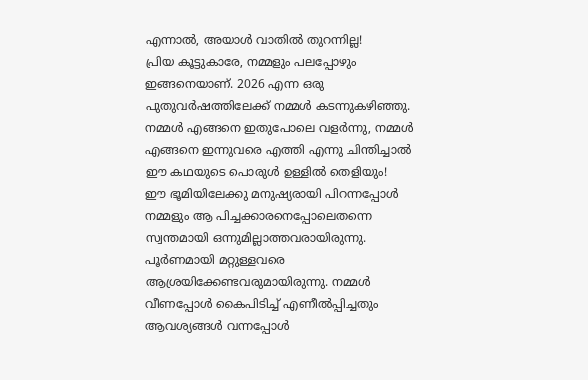എന്നാൽ, അയാൾ വാതിൽ തുറന്നില്ല!
പ്രിയ കൂട്ടുകാരേ, നമ്മളും പലപ്പോഴും ഇങ്ങനെയാണ്. 2026 എന്ന ഒരു പുതുവർഷത്തിലേക്ക് നമ്മൾ കടന്നുകഴിഞ്ഞു. നമ്മൾ എങ്ങനെ ഇതുപോലെ വളർന്നു, നമ്മൾ എങ്ങനെ ഇന്നുവരെ എത്തി എന്നു ചിന്തിച്ചാൽ ഈ കഥയുടെ പൊരുൾ ഉള്ളിൽ തെളിയും!
ഈ ഭൂമിയിലേക്കു മനുഷ്യരായി പിറന്നപ്പോൾ നമ്മളും ആ പിച്ചക്കാരനെപ്പോലെതന്നെ സ്വന്തമായി ഒന്നുമില്ലാത്തവരായിരുന്നു. പൂർണമായി മറ്റുള്ളവരെ ആശ്രയിക്കേണ്ടവരുമായിരുന്നു. നമ്മൾ വീണപ്പോൾ കൈപിടിച്ച് എണീൽപ്പിച്ചതും ആവശ്യങ്ങൾ വന്നപ്പോൾ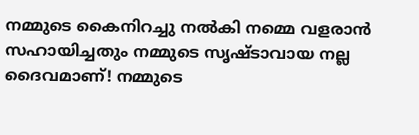നമ്മുടെ കൈനിറച്ചു നൽകി നമ്മെ വളരാൻ സഹായിച്ചതും നമ്മുടെ സൃഷ്ടാവായ നല്ല ദൈവമാണ്! നമ്മുടെ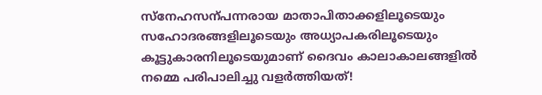സ്നേഹസന്പന്നരായ മാതാപിതാക്കളിലൂടെയും സഹോദരങ്ങളിലൂടെയും അധ്യാപകരിലൂടെയും കൂട്ടുകാരനിലൂടെയുമാണ് ദൈവം കാലാകാലങ്ങളിൽ നമ്മെ പരിപാലിച്ചു വളർത്തിയത്!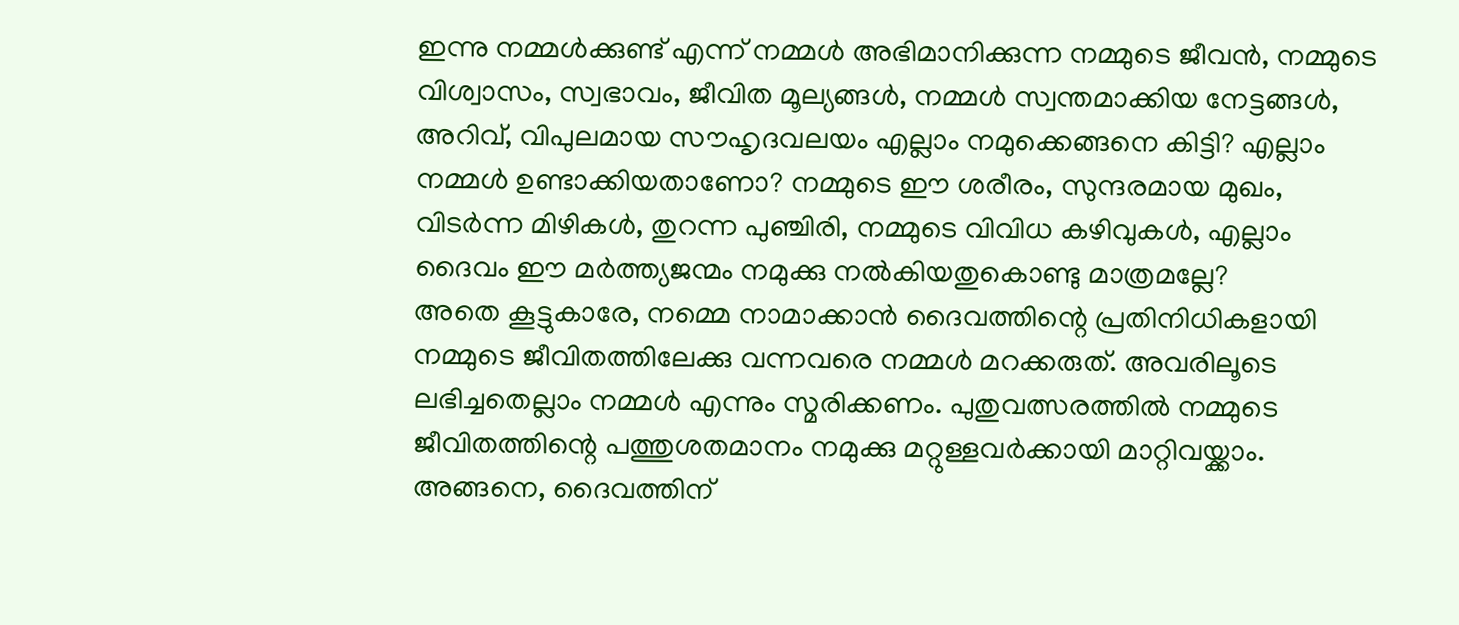ഇന്നു നമ്മൾക്കുണ്ട് എന്ന് നമ്മൾ അഭിമാനിക്കുന്ന നമ്മുടെ ജീവൻ, നമ്മുടെ വിശ്വാസം, സ്വഭാവം, ജീവിത മൂല്യങ്ങൾ, നമ്മൾ സ്വന്തമാക്കിയ നേട്ടങ്ങൾ, അറിവ്, വിപുലമായ സൗഹൃദവലയം എല്ലാം നമുക്കെങ്ങനെ കിട്ടി? എല്ലാം നമ്മൾ ഉണ്ടാക്കിയതാണോ? നമ്മുടെ ഈ ശരീരം, സുന്ദരമായ മുഖം, വിടർന്ന മിഴികൾ, തുറന്ന പുഞ്ചിരി, നമ്മുടെ വിവിധ കഴിവുകൾ, എല്ലാം ദൈവം ഈ മർത്ത്യജന്മം നമുക്കു നൽകിയതുകൊണ്ടു മാത്രമല്ലേ?
അതെ കൂട്ടുകാരേ, നമ്മെ നാമാക്കാൻ ദൈവത്തിന്റെ പ്രതിനിധികളായി നമ്മുടെ ജീവിതത്തിലേക്കു വന്നവരെ നമ്മൾ മറക്കരുത്. അവരിലൂടെ ലഭിച്ചതെല്ലാം നമ്മൾ എന്നും സ്മരിക്കണം. പുതുവത്സരത്തിൽ നമ്മുടെ ജീവിതത്തിന്റെ പത്തുശതമാനം നമുക്കു മറ്റുള്ളവർക്കായി മാറ്റിവയ്ക്കാം. അങ്ങനെ, ദൈവത്തിന്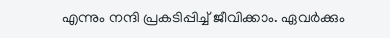എന്നും നന്ദി പ്രകടിപ്പിച്ച് ജീവിക്കാം. ഏവർക്കും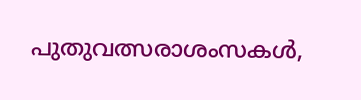പുതുവത്സരാശംസകൾ,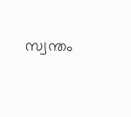സ്വന്തം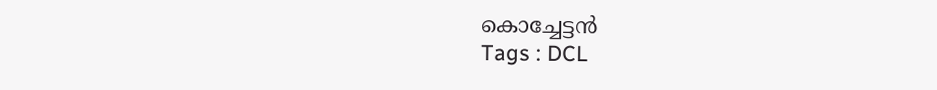കൊച്ചേട്ടൻ
Tags : DCL